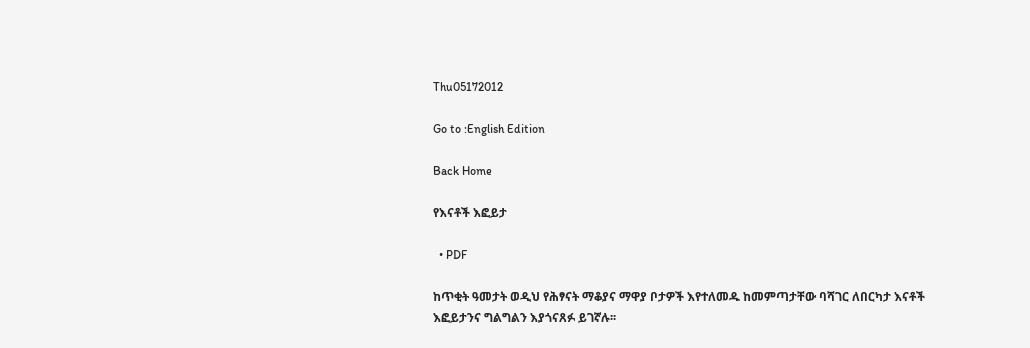Thu05172012

Go to :English Edition

Back Home

የእናቶች እፎይታ

  • PDF

ከጥቂት ዓመታት ወዲህ የሕፃናት ማቆያና ማዋያ ቦታዎች እየተለመዱ ከመምጣታቸው ባሻገር ለበርካታ እናቶች እፎይታንና ግልግልን እያጎናጸፉ ይገኛሉ፡፡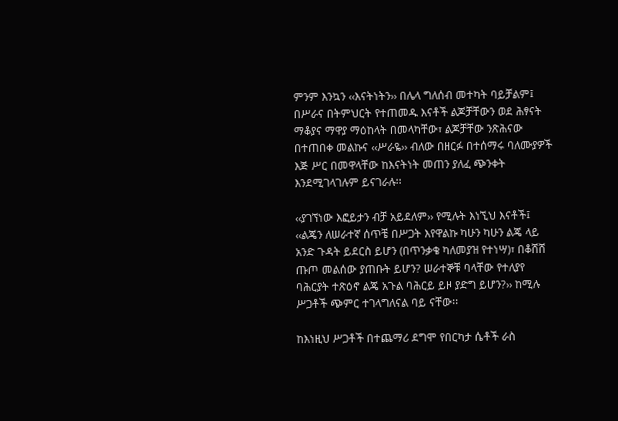ምንም እንኳን ‹‹እናትነትን›› በሌላ ግለሰብ መተካት ባይቻልም፤ በሥራና በትምህርት የተጠመዱ እናቶች ልጆቻቸውን ወደ ሕፃናት ማቆያና ማዋያ ማዕከላት በመላካቸው፣ ልጆቻቸው ንጽሕናው በተጠበቀ መልኩና ‹‹ሥራዬ›› ብለው በዘርፉ በተሰማሩ ባለሙያዎች እጅ ሥር በመዋላቸው ከእናትነት መጠን ያለፈ ጭንቀት እንደሚገላገሉም ይናገራሉ፡፡

‹‹ያገኘነው እፎይታን ብቻ አይደለም›› የሚሉት እነኚህ እናቶች፤ ‹‹ልጄን ለሠራተኛ ሰጥቼ በሥጋት እየዋልኩ ካሁን ካሁን ልጄ ላይ አንድ ጉዳት ይደርስ ይሆን (በጥንቃቄ ካለመያዝ የተነሣ)፣ በቆሸሸ ጡጦ መልሰው ያጠቡት ይሆን? ሠራተኞቹ ባላቸው የተለያየ ባሕርያት ተጽዕኖ ልጄ አጉል ባሕርይ ይዞ ያድግ ይሆን?›› ከሚሉ ሥጋቶች ጭምር ተገላግለናል ባይ ናቸው፡፡

ከእነዚህ ሥጋቶች በተጨማሪ ደግሞ የበርካታ ሴቶች ራስ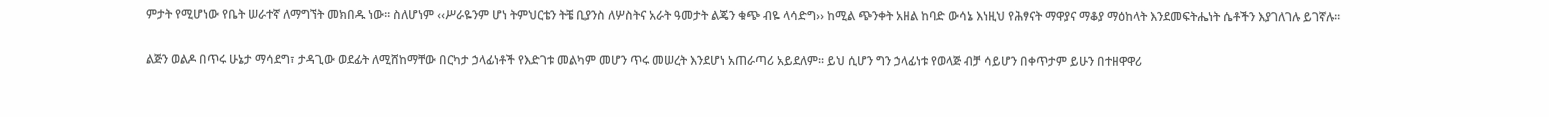ምታት የሚሆነው የቤት ሠራተኛ ለማግኘት መክበዱ ነው፡፡ ስለሆነም ‹‹ሥራዬንም ሆነ ትምህርቴን ትቼ ቢያንስ ለሦስትና አራት ዓመታት ልጄን ቁጭ ብዬ ላሳድግ›› ከሚል ጭንቀት አዘል ከባድ ውሳኔ እነዚህ የሕፃናት ማዋያና ማቆያ ማዕከላት እንደመፍትሔነት ሴቶችን እያገለገሉ ይገኛሉ፡፡

ልጅን ወልዶ በጥሩ ሁኔታ ማሳደግ፣ ታዳጊው ወደፊት ለሚሸከማቸው በርካታ ኃላፊነቶች የእድገቱ መልካም መሆን ጥሩ መሠረት እንደሆነ አጠራጣሪ አይደለም፡፡ ይህ ሲሆን ግን ኃላፊነቱ የወላጅ ብቻ ሳይሆን በቀጥታም ይሁን በተዘዋዋሪ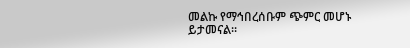መልኩ የማኅበረሰቡም ጭምር መሆኑ ይታመናል፡፡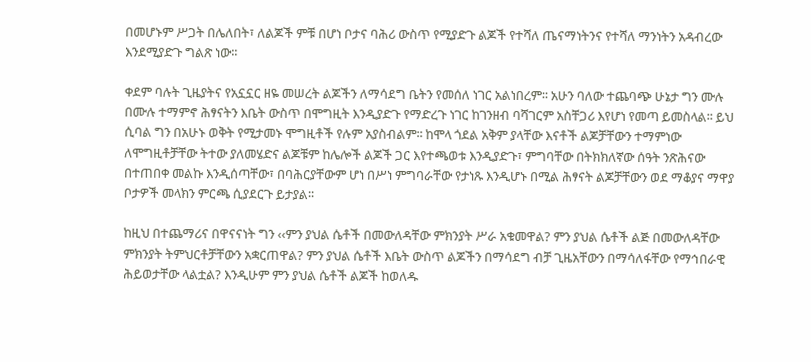በመሆኑም ሥጋት በሌለበት፣ ለልጆች ምቹ በሆነ ቦታና ባሕሪ ውስጥ የሚያድጉ ልጆች የተሻለ ጤናማነትንና የተሻለ ማንነትን አዳብረው እንደሚያድጉ ግልጽ ነው፡፡

ቀደም ባሉት ጊዜያትና የአኗኗር ዘዬ መሠረት ልጆችን ለማሳደግ ቤትን የመሰለ ነገር አልነበረም፡፡ አሁን ባለው ተጨባጭ ሁኔታ ግን ሙሉ በሙሉ ተማምኖ ሕፃናትን እቤት ውስጥ በሞግዚት እንዲያድጉ የማድረጉ ነገር ከገንዘብ ባሻገርም አስቸጋሪ እየሆነ የመጣ ይመስላል፡፡ ይህ ሲባል ግን በአሁኑ ወቅት የሚታመኑ ሞግዚቶች የሉም አያስብልም፡፡ ከሞላ ጎደል አቅም ያላቸው እናቶች ልጆቻቸውን ተማምነው ለሞግዚቶቻቸው ትተው ያለመሄድና ልጆቹም ከሌሎች ልጆች ጋር እየተጫወቱ እንዲያድጉ፣ ምግባቸው በትክክለኛው ሰዓት ንጽሕናው በተጠበቀ መልኩ እንዲሰጣቸው፣ በባሕርያቸውም ሆነ በሥነ ምግባራቸው የታነጹ እንዲሆኑ በሚል ሕፃናት ልጆቻቸውን ወደ ማቆያና ማዋያ ቦታዎች መላክን ምርጫ ሲያደርጉ ይታያል፡፡

ከዚህ በተጨማሪና በዋናናነት ግን ‹‹ምን ያህል ሴቶች በመውለዳቸው ምክንያት ሥራ አቁመዋል? ምን ያህል ሴቶች ልጅ በመውለዳቸው ምክንያት ትምህርቶቻቸውን አቋርጠዋል? ምን ያህል ሴቶች እቤት ውስጥ ልጆችን በማሳደግ ብቻ ጊዜአቸውን በማሳለፋቸው የማኅበራዊ ሕይወታቸው ላልቷል? እንዲሁም ምን ያህል ሴቶች ልጆች ከወለዱ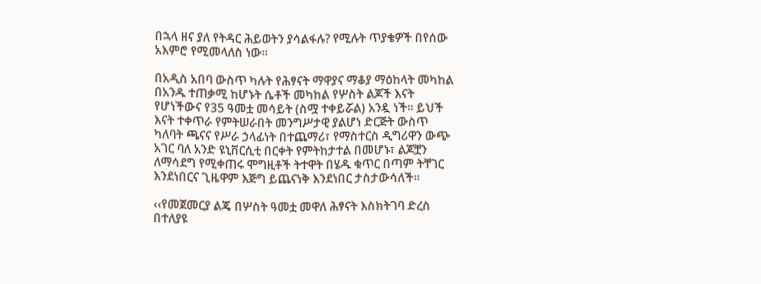በኋላ ዘና ያለ የትዳር ሕይወትን ያሳልፋሉ? የሚሉት ጥያቄዎች በየሰው አእምሮ የሚመላለስ ነው፡፡

በአዲስ አበባ ውስጥ ካሉት የሕፃናት ማዋያና ማቆያ ማዕከላት መካከል በአንዱ ተጠቃሚ ከሆኑት ሴቶች መካከል የሦስት ልጆች እናት የሆነችውና የ35 ዓመቷ መሳይት (ስሟ ተቀይሯል) አንዷ ነች፡፡ ይህች እናት ተቀጥራ የምትሠራበት መንግሥታዊ ያልሆነ ድርጅት ውስጥ ካለባት ጫናና የሥራ ኃላፊነት በተጨማሪ፣ የማስተርስ ዲግሪዋን ውጭ አገር ባለ አንድ ዩኒቨርሲቲ በርቀት የምትከታተል በመሆኑ፣ ልጆቿን ለማሳደግ የሚቀጠሩ ሞግዚቶች ትተዋት በሄዱ ቁጥር በጣም ትቸገር እንደነበርና ጊዜዋም እጅግ ይጨናነቅ እንደነበር ታስታውሳለች፡፡

‹‹የመጀመርያ ልጄ በሦስት ዓመቷ መዋለ ሕፃናት እስክትገባ ድረስ በተለያዩ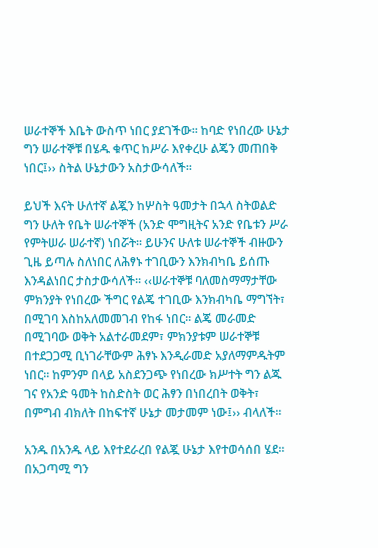ሠራተኞች እቤት ውስጥ ነበር ያደገችው፡፡ ከባድ የነበረው ሁኔታ ግን ሠራተኞቹ በሄዱ ቁጥር ከሥራ እየቀረሁ ልጄን መጠበቅ ነበር፤›› ስትል ሁኔታውን አስታውሳለች፡፡

ይህች እናት ሁለተኛ ልጇን ከሦስት ዓመታት በኋላ ስትወልድ ግን ሁለት የቤት ሠራተኞች (አንድ ሞግዚትና አንድ የቤቱን ሥራ የምትሠራ ሠራተኛ) ነበሯት፡፡ ይሁንና ሁለቱ ሠራተኞች ብዙውን ጊዜ ይጣሉ ስለነበር ለሕፃኑ ተገቢውን እንክብካቤ ይሰጡ እንዳልነበር ታስታውሳለች፡፡ ‹‹ሠራተኞቹ ባለመስማማታቸው ምክንያት የነበረው ችግር የልጄ ተገቢው እንክብካቤ ማግኘት፣ በሚገባ እስከአለመመገብ የከፋ ነበር፡፡ ልጄ መራመድ በሚገባው ወቅት አልተራመደም፣ ምክንያቱም ሠራተኞቹ በተደጋጋሚ ቢነገራቸውም ሕፃኑ እንዲራመድ አያለማምዱትም ነበር፡፡ ከምንም በላይ አስደንጋጭ የነበረው ክሥተት ግን ልጁ ገና የአንድ ዓመት ከስድስት ወር ሕፃን በነበረበት ወቅት፣ በምግብ ብክለት በከፍተኛ ሁኔታ መታመም ነው፤›› ብላለች፡፡

አንዱ በአንዱ ላይ እየተደራረበ የልጇ ሁኔታ እየተወሳሰበ ሄደ፡፡ በአጋጣሚ ግን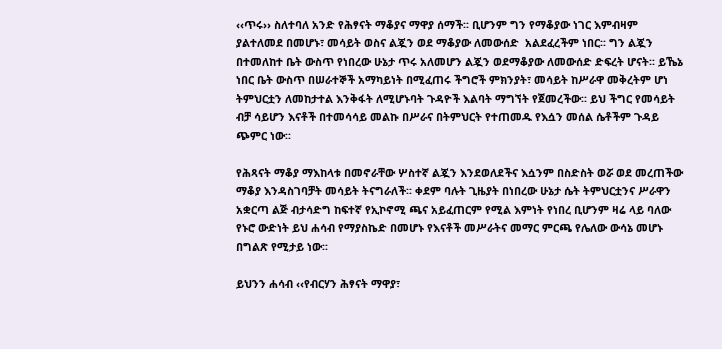‹‹ጥሩ›› ስለተባለ አንድ የሕፃናት ማቆያና ማዋያ ሰማች፡፡ ቢሆንም ግን የማቆያው ነገር እምብዛም ያልተለመደ በመሆኑ፣ መሳይት ወስና ልጇን ወደ ማቆያው ለመውሰድ  አልደፈረችም ነበር፡፡ ግን ልጇን በተመለከተ ቤት ውስጥ የነበረው ሁኔታ ጥሩ አለመሆን ልጇን ወደማቆያው ለመውሰድ ድፍረት ሆናት፡፡ ይኼኔ ነበር ቤት ውስጥ በሠራተኞች አማካይነት በሚፈጠሩ ችግሮች ምክንያት፣ መሳይት ከሥራዋ መቅረትም ሆነ ትምህርቷን ለመከታተል እንቅፋት ለሚሆኑባት ጉዳዮች እልባት ማግኘት የጀመረችው፡፡ ይህ ችግር የመሳይት ብቻ ሳይሆን እናቶች በተመሳሳይ መልኩ በሥራና በትምህርት የተጠመዱ የእሷን መሰል ሴቶችም ጉዳይ ጭምር ነው፡፡

የሕጻናት ማቆያ ማእከላቱ በመኖራቸው ሦስተኛ ልጇን እንደወለደችና እሷንም በስድስት ወሯ ወደ መረጠችው ማቆያ እንዳስገባቻት መሳይት ትናግራለች፡፡ ቀደም ባሉት ጊዜያት በነበረው ሁኔታ ሴት ትምህርቷንና ሥራዋን አቋርጣ ልጅ ብታሳድግ ከፍተኛ የኢኮኖሚ ጫና አይፈጠርም የሚል እምነት የነበረ ቢሆንም ዛሬ ላይ ባለው የኑሮ ውድነት ይህ ሐሳብ የማያስኬድ በመሆኑ የእናቶች መሥራትና መማር ምርጫ የሌለው ውሳኔ መሆኑ በግልጽ የሚታይ ነው፡፡

ይህንን ሐሳብ ‹‹የብርሃን ሕፃናት ማዋያ፣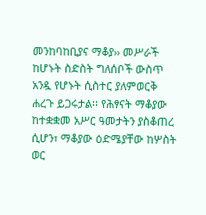መንከባከቢያና ማቆያ›› መሥራች ከሆኑት ስድስት ግለሰቦች ውስጥ አንዷ የሆኑት ሲስተር ያለምወርቅ ሐረጉ ይጋሩታል፡፡ የሕፃናት ማቆያው ከተቋቋመ አሥር ዓመታትን ያስቆጠረ ሲሆን፣ ማቆያው ዕድሜያቸው ከሦስት ወር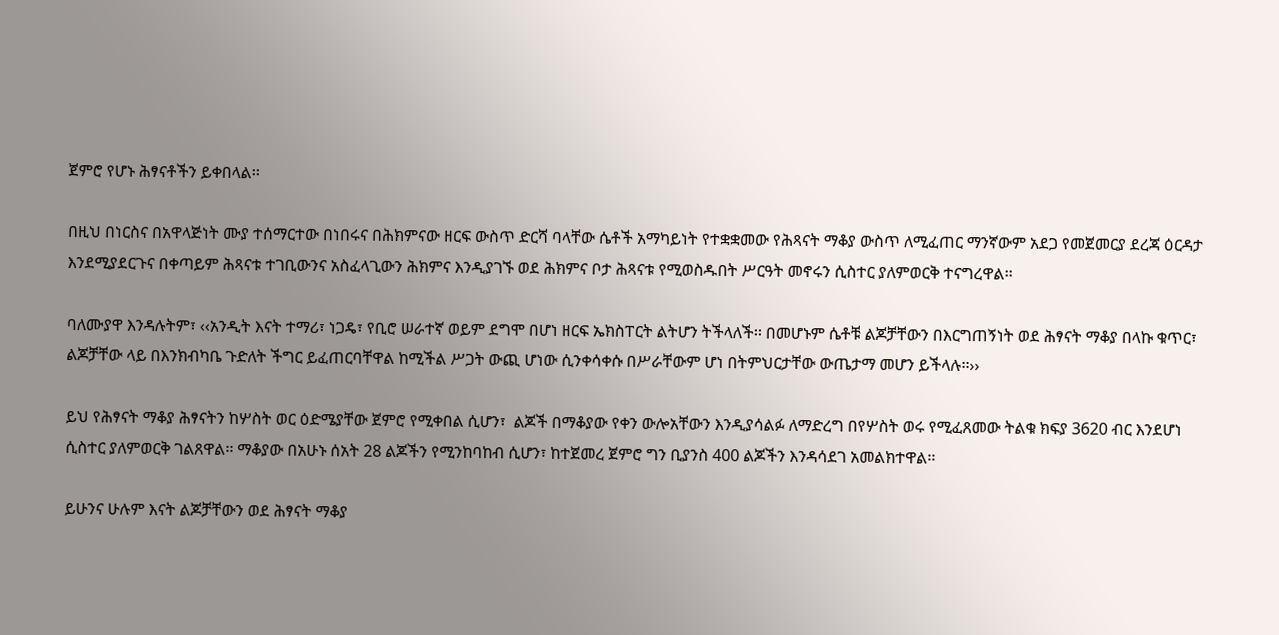ጀምሮ የሆኑ ሕፃናቶችን ይቀበላል፡፡

በዚህ በነርስና በአዋላጅነት ሙያ ተሰማርተው በነበሩና በሕክምናው ዘርፍ ውስጥ ድርሻ ባላቸው ሴቶች አማካይነት የተቋቋመው የሕጻናት ማቆያ ውስጥ ለሚፈጠር ማንኛውም አደጋ የመጀመርያ ደረጃ ዕርዳታ እንደሚያደርጉና በቀጣይም ሕጻናቱ ተገቢውንና አስፈላጊውን ሕክምና እንዲያገኙ ወደ ሕክምና ቦታ ሕጻናቱ የሚወስዱበት ሥርዓት መኖሩን ሲስተር ያለምወርቅ ተናግረዋል፡፡

ባለሙያዋ እንዳሉትም፣ ‹‹አንዲት እናት ተማሪ፣ ነጋዴ፣ የቢሮ ሠራተኛ ወይም ደግሞ በሆነ ዘርፍ ኤክስፐርት ልትሆን ትችላለች፡፡ በመሆኑም ሴቶቹ ልጆቻቸውን በእርግጠኝነት ወደ ሕፃናት ማቆያ በላኩ ቁጥር፣ ልጆቻቸው ላይ በእንክብካቤ ጉድለት ችግር ይፈጠርባቸዋል ከሚችል ሥጋት ውጪ ሆነው ሲንቀሳቀሱ በሥራቸውም ሆነ በትምህርታቸው ውጤታማ መሆን ይችላሉ፡፡››

ይህ የሕፃናት ማቆያ ሕፃናትን ከሦስት ወር ዕድሜያቸው ጀምሮ የሚቀበል ሲሆን፣  ልጆች በማቆያው የቀን ውሎአቸውን እንዲያሳልፉ ለማድረግ በየሦስት ወሩ የሚፈጸመው ትልቁ ክፍያ 3620 ብር እንደሆነ ሲስተር ያለምወርቅ ገልጸዋል፡፡ ማቆያው በአሁኑ ሰአት 28 ልጆችን የሚንከባከብ ሲሆን፣ ከተጀመረ ጀምሮ ግን ቢያንስ 400 ልጆችን እንዳሳደገ አመልክተዋል፡፡

ይሁንና ሁሉም እናት ልጆቻቸውን ወደ ሕፃናት ማቆያ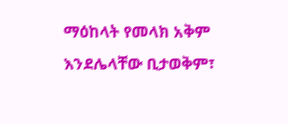ማዕከላት የመላክ አቅም እንደሌላቸው ቢታወቅም፣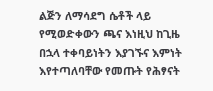ልጅን ለማሳደግ ሴቶች ላይ የሚወድቀውን ጫና እነዚህ ከጊዜ በኋላ ተቀባይነትን እያገኙና እምነት እየተጣለባቸው የመጡት የሕፃናት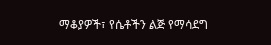ማቆያዎች፣ የሴቶችን ልጅ የማሳደግ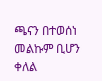ጫናን በተወሰነ መልኩም ቢሆን ቀለል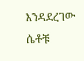እንዳደረገው ሴቶቹ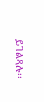ይገልጻሉ፡፡